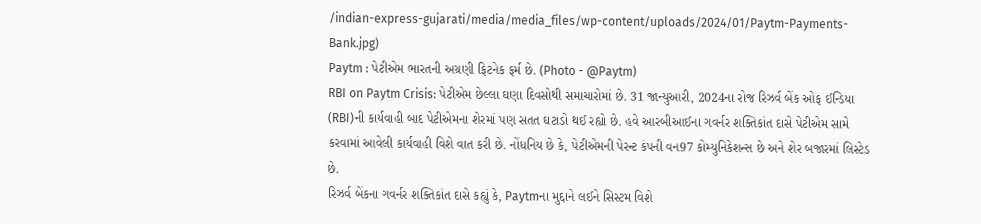/indian-express-gujarati/media/media_files/wp-content/uploads/2024/01/Paytm-Payments-Bank.jpg)
Paytm : પેટીએમ ભારતની અગ્રણી ફિટનેક ફર્મ છે. (Photo - @Paytm)
RBI on Paytm Crisis: પેટીએમ છેલ્લા ઘણા દિવસોથી સમાચારોમાં છે. 31 જાન્યુઆરી, 2024ના રોજ રિઝર્વ બેંક ઓફ ઈન્ડિયા (RBI)ની કાર્યવાહી બાદ પેટીએમના શેરમાં પણ સતત ઘટાડો થઈ રહ્યો છે. હવે આરબીઆઈના ગવર્નર શક્તિકાંત દાસે પેટીએમ સામે કરવામાં આવેલી કાર્યવાહી વિશે વાત કરી છે. નોંધનિય છે કે, પેટીએમની પેરન્ટ કંપની વન97 કોમ્યુનિકેશન્સ છે અને શેર બજારમાં લિસ્ટેડ છે.
રિઝર્વ બેંકના ગવર્નર શક્તિકાંત દાસે કહ્યું કે, Paytmના મુદ્દાને લઈને સિસ્ટમ વિશે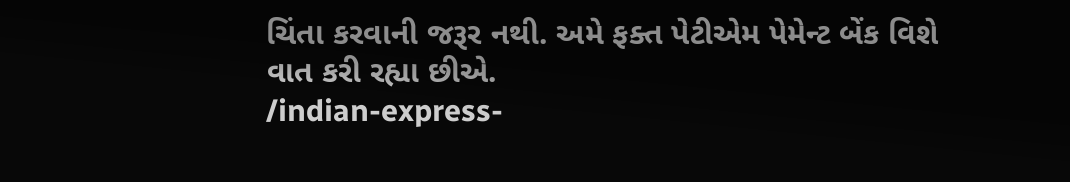ચિંતા કરવાની જરૂર નથી. અમે ફક્ત પેટીએમ પેમેન્ટ બેંક વિશે વાત કરી રહ્યા છીએ.
/indian-express-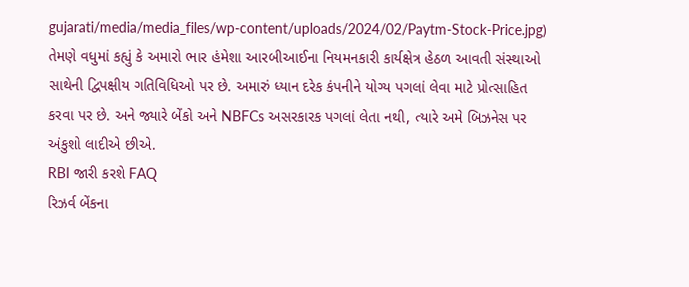gujarati/media/media_files/wp-content/uploads/2024/02/Paytm-Stock-Price.jpg)
તેમણે વધુમાં કહ્યું કે અમારો ભાર હંમેશા આરબીઆઈના નિયમનકારી કાર્યક્ષેત્ર હેઠળ આવતી સંસ્થાઓ સાથેની દ્વિપક્ષીય ગતિવિધિઓ પર છે. અમારું ધ્યાન દરેક કંપનીને યોગ્ય પગલાં લેવા માટે પ્રોત્સાહિત કરવા પર છે. અને જ્યારે બેંકો અને NBFCs અસરકારક પગલાં લેતા નથી, ત્યારે અમે બિઝનેસ પર અંકુશો લાદીએ છીએ.
RBI જારી કરશે FAQ
રિઝર્વ બેંકના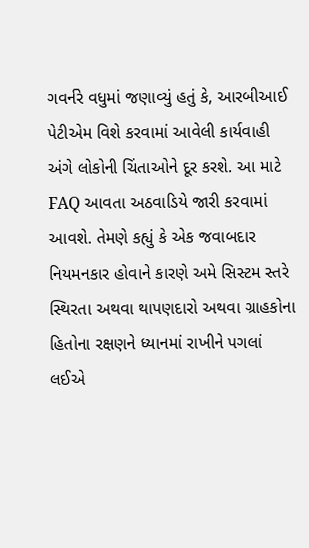ગવર્નરે વધુમાં જણાવ્યું હતું કે, આરબીઆઈ પેટીએમ વિશે કરવામાં આવેલી કાર્યવાહી અંગે લોકોની ચિંતાઓને દૂર કરશે. આ માટે FAQ આવતા અઠવાડિયે જારી કરવામાં આવશે. તેમણે કહ્યું કે એક જવાબદાર નિયમનકાર હોવાને કારણે અમે સિસ્ટમ સ્તરે સ્થિરતા અથવા થાપણદારો અથવા ગ્રાહકોના હિતોના રક્ષણને ધ્યાનમાં રાખીને પગલાં લઈએ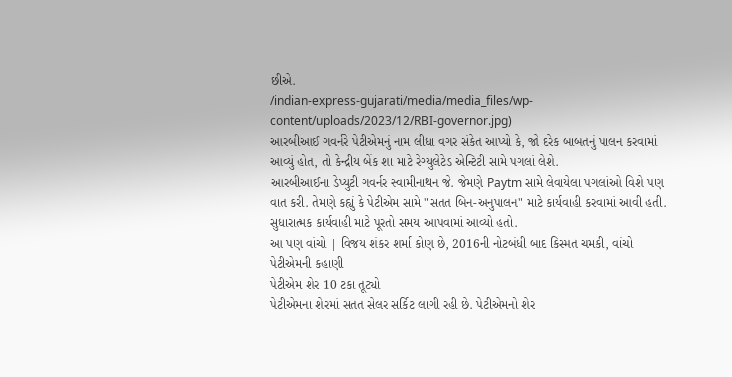છીએ.
/indian-express-gujarati/media/media_files/wp-content/uploads/2023/12/RBI-governor.jpg)
આરબીઆઈ ગવર્નરે પેટીએમનું નામ લીધા વગર સંકેત આપ્યો કે, જો દરેક બાબતનું પાલન કરવામાં આવ્યું હોત, તો કેન્દ્રીય બેંક શા માટે રેગ્યુલેટેડ એન્ટિટી સામે પગલાં લેશે.
આરબીઆઈના ડેપ્યુટી ગવર્નર સ્વામીનાથન જે. જેમણે Paytm સામે લેવાયેલા પગલાંઓ વિશે પણ વાત કરી. તેમણે કહ્યું કે પેટીએમ સામે "સતત બિન-અનુપાલન" માટે કાર્યવાહી કરવામાં આવી હતી. સુધારાત્મક કાર્યવાહી માટે પૂરતો સમય આપવામાં આવ્યો હતો.
આ પણ વાંચો | વિજય શંકર શર્મા કોણ છે, 2016ની નોટબંધી બાદ કિસ્મત ચમકી, વાંચો પેટીએમની કહાણી
પેટીએમ શેર 10 ટકા તૂટ્યો
પેટીએમના શેરમાં સતત સેલર સર્કિટ લાગી રહી છે. પેટીએમનો શેર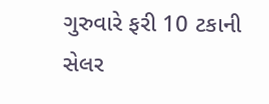ગુરુવારે ફરી 10 ટકાની સેલર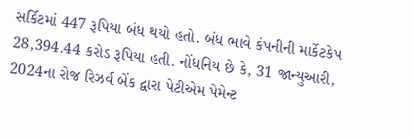સર્કિટમાં 447 રૂપિયા બંધ થયો હતો. બંધ ભાવે કંપનીની માર્કેટકેપ 28,394.44 કરોડ રૂપિયા હતી. નોંધનિય છે કે, 31 જાન્યુઆરી, 2024ના રોજ રિઝર્વ બેંક દ્વારા પેટીએમ પેમેન્ટ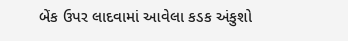બેંક ઉપર લાદવામાં આવેલા કડક અંકુશો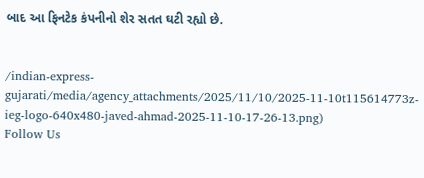બાદ આ ફિનટેક કંપનીનો શેર સતત ઘટી રહ્યો છે.


/indian-express-gujarati/media/agency_attachments/2025/11/10/2025-11-10t115614773z-ieg-logo-640x480-javed-ahmad-2025-11-10-17-26-13.png)
Follow Us